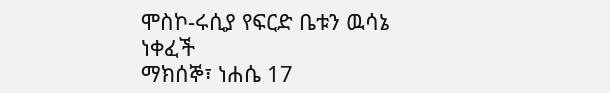ሞስኮ-ሩሲያ የፍርድ ቤቱን ዉሳኔ ነቀፈች
ማክሰኞ፣ ነሐሴ 17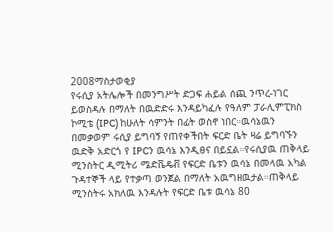2008ማስታወቂያ
የሩሲያ አትሌሎች በመንግሥት ድጋፍ ሐይል ሰጪ ንጥረ-ነገር ይወስዳሉ በማለት በዉድድሩ እንዳይካፈሉ የዓለም ፓራሊምፒክስ ኮሚቴ (IPC) ከሁለት ሳምንት በፊት ወስኖ ነበር።ዉሳኔዉን በመቃወም ሩሲያ ይግባኝ የጠየቀችበት ፍርድ ቤት ዛሬ ይግባኙን ዉድቅ አድርጎ የ IPCን ዉሳኔ እንዲፀና በይኗል።የሩሲያዉ ጠቅላይ ሚንስትር ዲሚትሪ ሜድቬዴቭ የፍርድ ቤቱን ዉሳኔ በመላዉ አካል ጉዳተኞች ላይ የተቃጣ ወንጀል በማለት አዉግዘዉታል።ጠቅላይ ሚንስትሩ አክለዉ እንዳሉት የፍርድ ቤቱ ዉሳኔ 80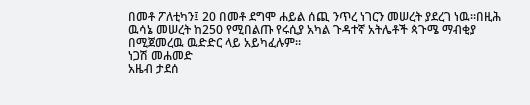በመቶ ፖለቲካን፤ 20 በመቶ ደግሞ ሐይል ሰጪ ንጥረ ነገርን መሠረት ያደረገ ነዉ።በዚሕ ዉሳኔ መሠረት ከ250 የሚበልጡ የሩሲያ አካል ጉዳተኛ አትሌቶች ጳጉሜ ማብቂያ በሚጀመረዉ ዉድድር ላይ አይካፈሉም።
ነጋሽ መሐመድ
አዜብ ታደሰ